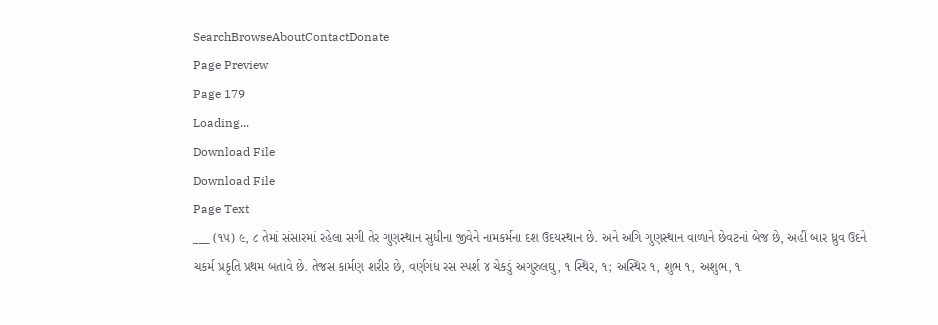SearchBrowseAboutContactDonate
Page Preview
Page 179
Loading...
Download File
Download File
Page Text
___ (૧૫) ૯, ૮ તેમાં સંસારમાં રહેલા સગી તેર ગુણસ્થાન સુધીના જીવેને નામકર્મના દશ ઉદયસ્થાન છે. અને અગિ ગુણસ્થાન વાળાને છેવટનાં બેજ છે, અહીં બાર ધ્રુવ ઉદને ચકર્મ પ્રકૃતિ પ્રથમ બતાવે છે. તેજસ કાર્મણ શરીર છે, વર્ણગંધ રસ સ્પર્શ ૪ ચેકડું અગુરુલઘુ, ૧ સ્થિર, ૧; અસ્થિર ૧, શુભ ૧, અશુભ, ૧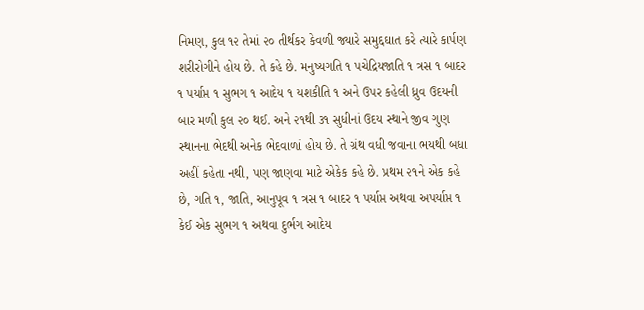નિમણ, કુલ ૧૨ તેમાં ૨૦ તીર્થકર કેવળી જ્યારે સમુદ્દઘાત કરે ત્યારે કાર્પણ શરીરોગીને હોય છે. તે કહે છે. મનુષ્યગતિ ૧ પચેદ્રિયજાતિ ૧ ત્રસ ૧ બાદર ૧ પર્યાપ્ત ૧ સુભગ ૧ આદેય ૧ યશકીતિ ૧ અને ઉપર કહેલી ધ્રુવ ઉદયની બાર મળી કુલ ૨૦ થઈ. અને ૨૧થી ૩૧ સુધીનાં ઉદય સ્થાને જીવ ગુણ સ્થાનના ભેદથી અનેક ભેદવાળાં હોય છે. તે ગ્રંથ વધી જવાના ભયથી બધા અહીં કહેતા નથી, પણ જાણવા માટે એકેક કહે છે. પ્રથમ ૨૧ને એક કહે છે, ગતિ ૧, જાતિ, આનુપૂવ ૧ ત્રસ ૧ બાદર ૧ પર્યાપ્ત અથવા અપર્યાપ્ત ૧ કેઈ એક સુભગ ૧ અથવા દુર્ભગ આદેય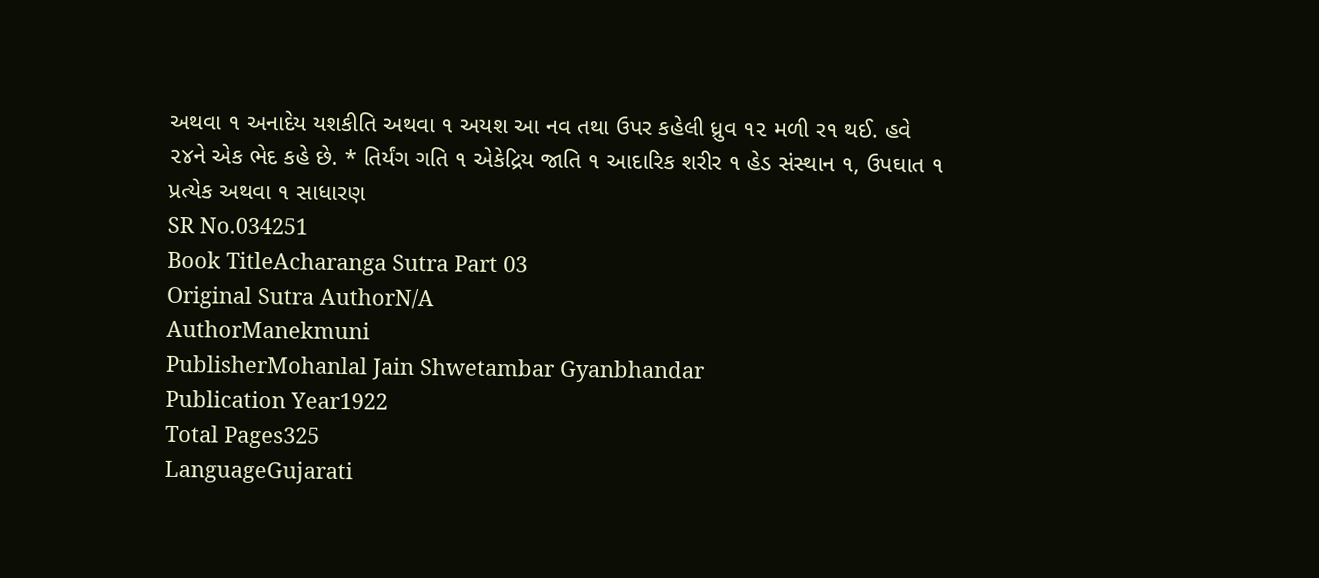અથવા ૧ અનાદેય યશકીતિ અથવા ૧ અયશ આ નવ તથા ઉપર કહેલી ધ્રુવ ૧૨ મળી ર૧ થઈ. હવે ૨૪ને એક ભેદ કહે છે. * તિર્યંગ ગતિ ૧ એકેદ્રિય જાતિ ૧ આદારિક શરીર ૧ હેડ સંસ્થાન ૧, ઉપઘાત ૧ પ્રત્યેક અથવા ૧ સાધારણ
SR No.034251
Book TitleAcharanga Sutra Part 03
Original Sutra AuthorN/A
AuthorManekmuni
PublisherMohanlal Jain Shwetambar Gyanbhandar
Publication Year1922
Total Pages325
LanguageGujarati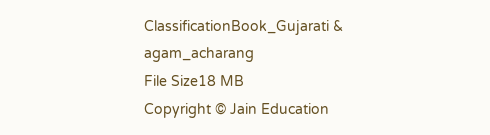ClassificationBook_Gujarati & agam_acharang
File Size18 MB
Copyright © Jain Education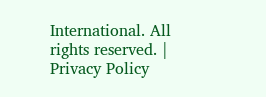International. All rights reserved. | Privacy Policy